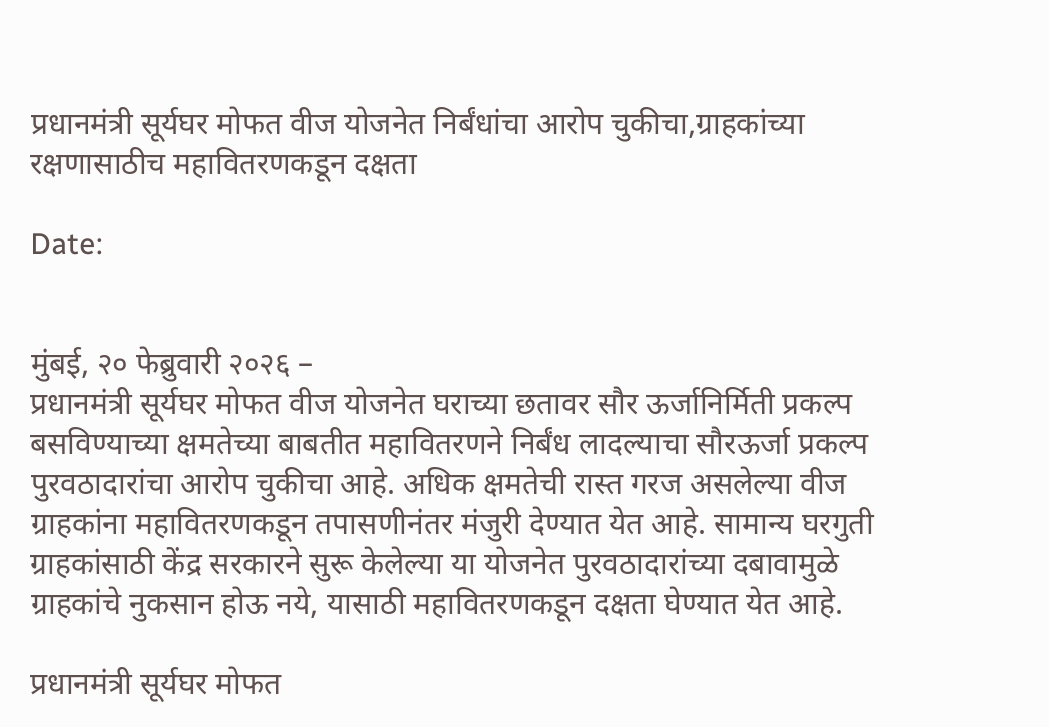प्रधानमंत्री सूर्यघर मोफत वीज योजनेत निर्बंधांचा आरोप चुकीचा,ग्राहकांच्या रक्षणासाठीच महावितरणकडून दक्षता

Date:


मुंबई, २० फेब्रुवारी २०२६ –
प्रधानमंत्री सूर्यघर मोफत वीज योजनेत घराच्या छतावर सौर ऊर्जानिर्मिती प्रकल्प बसविण्याच्या क्षमतेच्या बाबतीत महावितरणने निर्बंध लादल्याचा सौरऊर्जा प्रकल्प पुरवठादारांचा आरोप चुकीचा आहे. अधिक क्षमतेची रास्त गरज असलेल्या वीज ग्राहकांना महावितरणकडून तपासणीनंतर मंजुरी देण्यात येत आहे. सामान्य घरगुती ग्राहकांसाठी केंद्र सरकारने सुरू केलेल्या या योजनेत पुरवठादारांच्या दबावामुळे ग्राहकांचे नुकसान होऊ नये, यासाठी महावितरणकडून दक्षता घेण्यात येत आहे.

प्रधानमंत्री सूर्यघर मोफत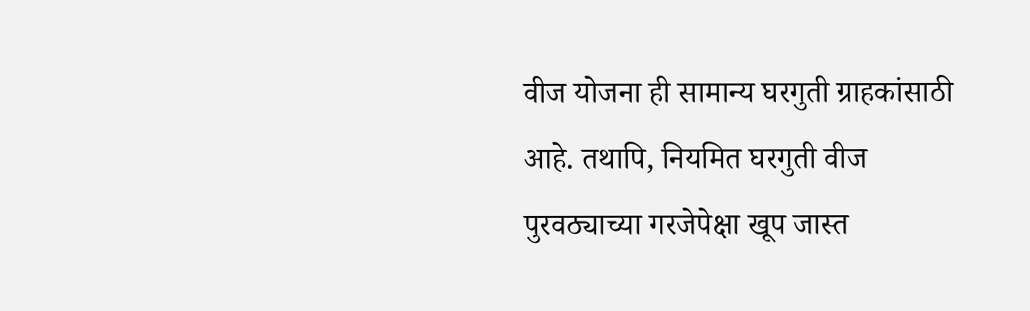वीज योजना ही सामान्य घरगुती ग्राहकांसाठी आहे. तथापि, नियमित घरगुती वीज पुरवठ्याच्या गरजेपेक्षा खूप जास्त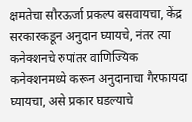क्षमतेचा सौरऊर्जा प्रकल्प बसवायचा, केंद्र सरकारकडून अनुदान घ्यायचे, नंतर त्या कनेक्शनचे रुपांतर वाणिज्यिक कनेक्शनमध्ये करून अनुदानाचा गैरफायदा घ्यायचा, असे प्रकार घडल्याचे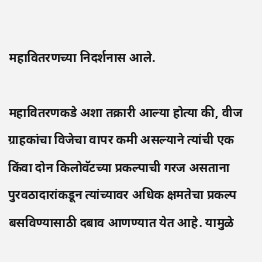महावितरणच्या निदर्शनास आले.

महावितरणकडे अशा तक्रारी आल्या होत्या की, वीज ग्राहकांचा विजेचा वापर कमी असल्याने त्यांची एक किंवा दोन किलोवॅटच्या प्रकल्पाची गरज असताना पुरवठादारांकडून त्यांच्यावर अधिक क्षमतेचा प्रकल्प बसविण्यासाठी दबाव आणण्यात येत आहे. यामुळे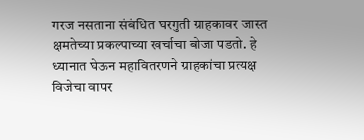गरज नसताना संबंधित घरगुती ग्राहकावर जास्त क्षमतेच्या प्रकल्पाच्या खर्चाचा बोजा पडतो. हे ध्यानात घेऊन महावितरणने ग्राहकांचा प्रत्यक्ष विजेचा वापर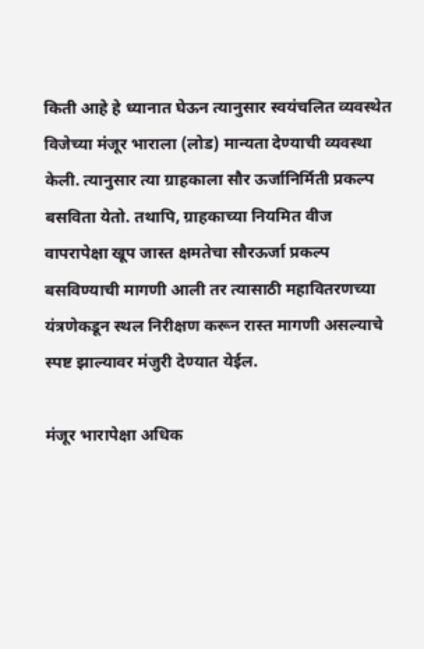किती आहे हे ध्यानात घेऊन त्यानुसार स्वयंचलित व्यवस्थेत विजेच्या मंजूर भाराला (लोड) मान्यता देण्याची व्यवस्था केली. त्यानुसार त्या ग्राहकाला सौर ऊर्जानिर्मिती प्रकल्प बसविता येतो. तथापि, ग्राहकाच्या नियमित वीज वापरापेक्षा खूप जास्त क्षमतेचा सौरऊर्जा प्रकल्प बसविण्याची मागणी आली तर त्यासाठी महावितरणच्या यंत्रणेकडून स्थल निरीक्षण करून रास्त मागणी असल्याचे स्पष्ट झाल्यावर मंजुरी देण्यात येईल.

मंजूर भारापेक्षा अधिक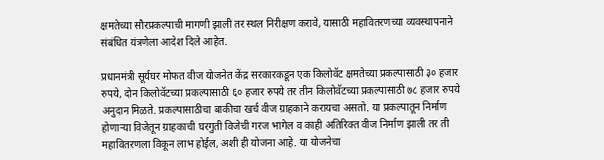क्षमतेच्या सौरप्रकल्पाची मागणी झाली तर स्थल निरीक्षण करावे, यासाठी महावितरणच्या व्यवस्थापनाने संबंधित यंत्रणेला आदेश दिले आहेत.

प्रधानमंत्री सूर्यघर मोफत वीज योजनेत केंद्र सरकारकडून एक किलोवॅट क्षमतेच्या प्रकल्पासाठी ३० हजार रुपये, दोन किलोवॅटच्या प्रकल्पासाठी ६० हजार रुपये तर तीन किलोवॅटच्या प्रकल्पासाठी ७८ हजार रुपये अनुदान मिळते. प्रकल्पासाठीचा बाकीचा खर्च वीज ग्राहकाने करायचा असतो. या प्रकल्पातून निर्माण होणाऱ्या विजेतून ग्राहकाची घरगुती विजेची गरज भागेल व काही अतिरिक्त वीज निर्माण झाली तर ती महावितरणला विकून लाभ होईल, अशी ही योजना आहे. या योजनेचा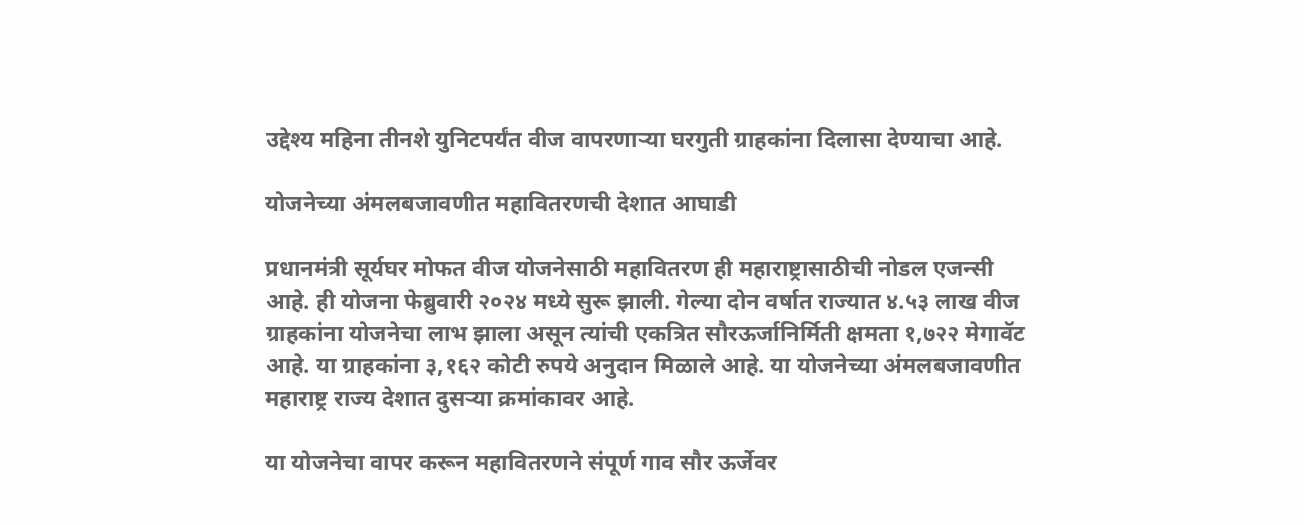उद्देश्य महिना तीनशे युनिटपर्यंत वीज वापरणाऱ्या घरगुती ग्राहकांना दिलासा देण्याचा आहे.

योजनेच्या अंमलबजावणीत महावितरणची देशात आघाडी

प्रधानमंत्री सूर्यघर मोफत वीज योजनेसाठी महावितरण ही महाराष्ट्रासाठीची नोडल एजन्सी आहे. ही योजना फेब्रुवारी २०२४ मध्ये सुरू झाली. गेल्या दोन वर्षात राज्यात ४.५३ लाख वीज ग्राहकांना योजनेचा लाभ झाला असून त्यांची एकत्रित सौरऊर्जानिर्मिती क्षमता १,७२२ मेगावॅट आहे. या ग्राहकांना ३,१६२ कोटी रुपये अनुदान मिळाले आहे. या योजनेच्या अंमलबजावणीत महाराष्ट्र राज्य देशात दुसऱ्या क्रमांकावर आहे.

या योजनेचा वापर करून महावितरणने संपूर्ण गाव सौर ऊर्जेवर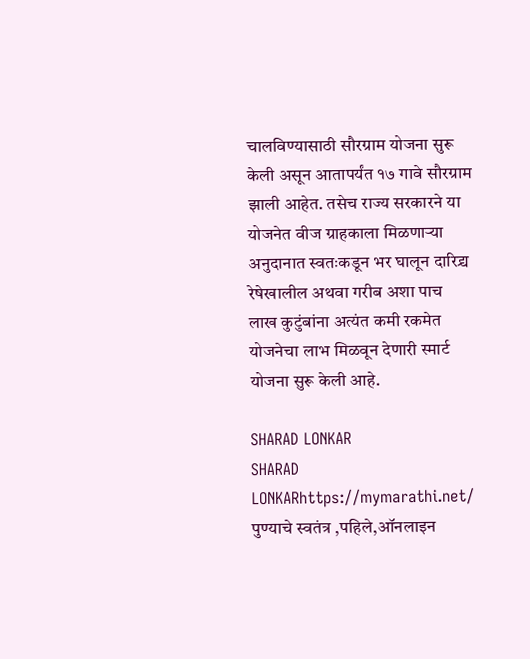चालविण्यासाठी सौरग्राम योजना सुरू केली असून आतापर्यंत १७ गावे सौरग्राम झाली आहेत. तसेच राज्य सरकारने या योजनेत वीज ग्राहकाला मिळणाऱ्या अनुदानात स्वतःकडून भर घालून दारिद्र्य रेषेखालील अथवा गरीब अशा पाच लाख कुटुंबांना अत्यंत कमी रकमेत योजनेचा लाभ मिळवून देणारी स्मार्ट योजना सुरू केली आहे.

SHARAD LONKAR
SHARAD LONKARhttps://mymarathi.net/
पुण्याचे स्वतंत्र ,पहिले,ऑनलाइन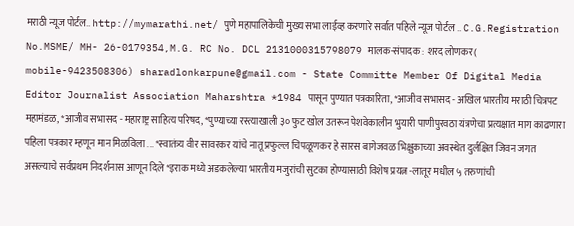मराठी न्यूज पोर्टल.. http://mymarathi.net/ पुणे महापालिकेची मुख्य सभा लाईव्ह करणारे सर्वात पहिले न्यूज पोर्टल .. C.G.Registration No.MSME/ MH- 26-0179354,M.G. RC No. DCL 2131000315798079 मालक-संपादक : शरद लोणकर( mobile-9423508306) sharadlonkarpune@gmail.com - State Committe Member Of Digital Media Editor Journalist Association Maharshtra *1984 पासून पुण्यात पत्रकारिता, *आजीव सभासद - अखिल भारतीय मराठी चित्रपट महामंडळ, *आजीव सभासद - महाराष्ट्र साहित्य परिषद, *पुण्याच्या रस्त्याखाली ३० फुट खोल उतरून पेशवेकालीन भुयारी पाणीपुरवठा यंत्रणेचा प्रत्यक्षात माग काढणारा पहिला पत्रकार म्हणून मान मिळविला ... *स्वातंत्र्य वीर सावरकर यांचे नातू प्रफुल्ल चिपळूणकर हे सारस बागेजवळ भिक्षुकाच्या अवस्थेत दुर्लक्षित जिवन जगत असल्याचे सर्वप्रथम निदर्शनास आणून दिले *इराक मध्ये अडकलेल्या भारतीय मजुरांची सुटका होण्यासाठी विशेष प्रयत्न -लातूर मधील ५ तरुणांची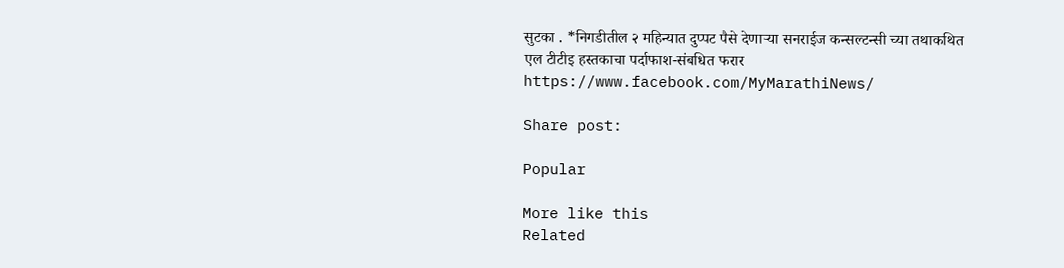सुटका . *निगडीतील २ महिन्यात दुप्पट पैसे देणाऱ्या सनराईज कन्सल्टन्सी च्या तथाकथित एल टीटीइ हस्तकाचा पर्दाफाश-संबधित फरार https://www.facebook.com/MyMarathiNews/

Share post:

Popular

More like this
Related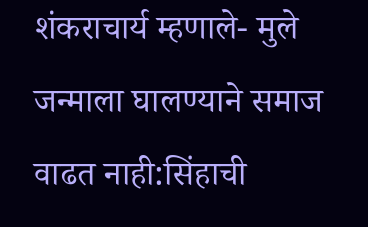शंकराचार्य म्हणाले- मुले जन्माला घालण्याने समाज वाढत नाही:सिंहाची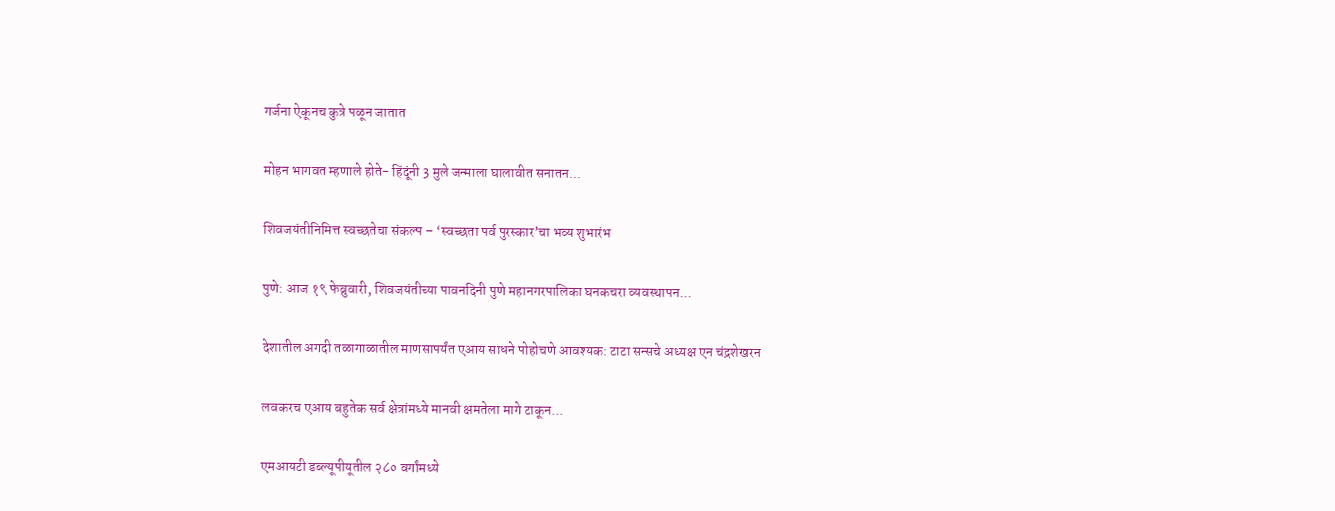गर्जना ऐकूनच कुत्रे पळून जातात

मोहन भागवत म्हणाले होते- हिंदूंनी 3 मुले जन्माला घालावीत सनातन...

शिवजयंतीनिमित्त स्वच्छतेचा संकल्प – ‘स्वच्छता पर्व पुरस्कार’चा भव्य शुभारंभ

पुणे: आज १९ फेब्रुवारी, शिवजयंतीच्या पावनदिनी पुणे महानगरपालिका घनकचरा व्यवस्थापन...

देशातील अगदी तळागाळातील माणसापर्यंत एआय साधने पोहोचणे आवश्यक: टाटा सन्सचे अध्यक्ष एन चंद्रशेखरन

लवकरच एआय बहुतेक सर्व क्षेत्रांमध्ये मानवी क्षमतेला मागे टाकून...

एमआयटी डब्ल्यूपीयूतील २८० वर्गांमध्ये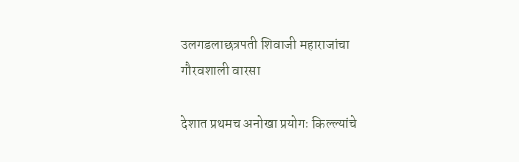उलगडलाछत्रपती शिवाजी महाराजांचा गौरवशाली वारसा

देशात प्रथमच अनोखा प्रयोगः किल्ल्यांचे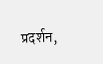प्रदर्शन,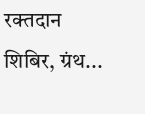रक्तदान शिबिर, ग्रंथ...